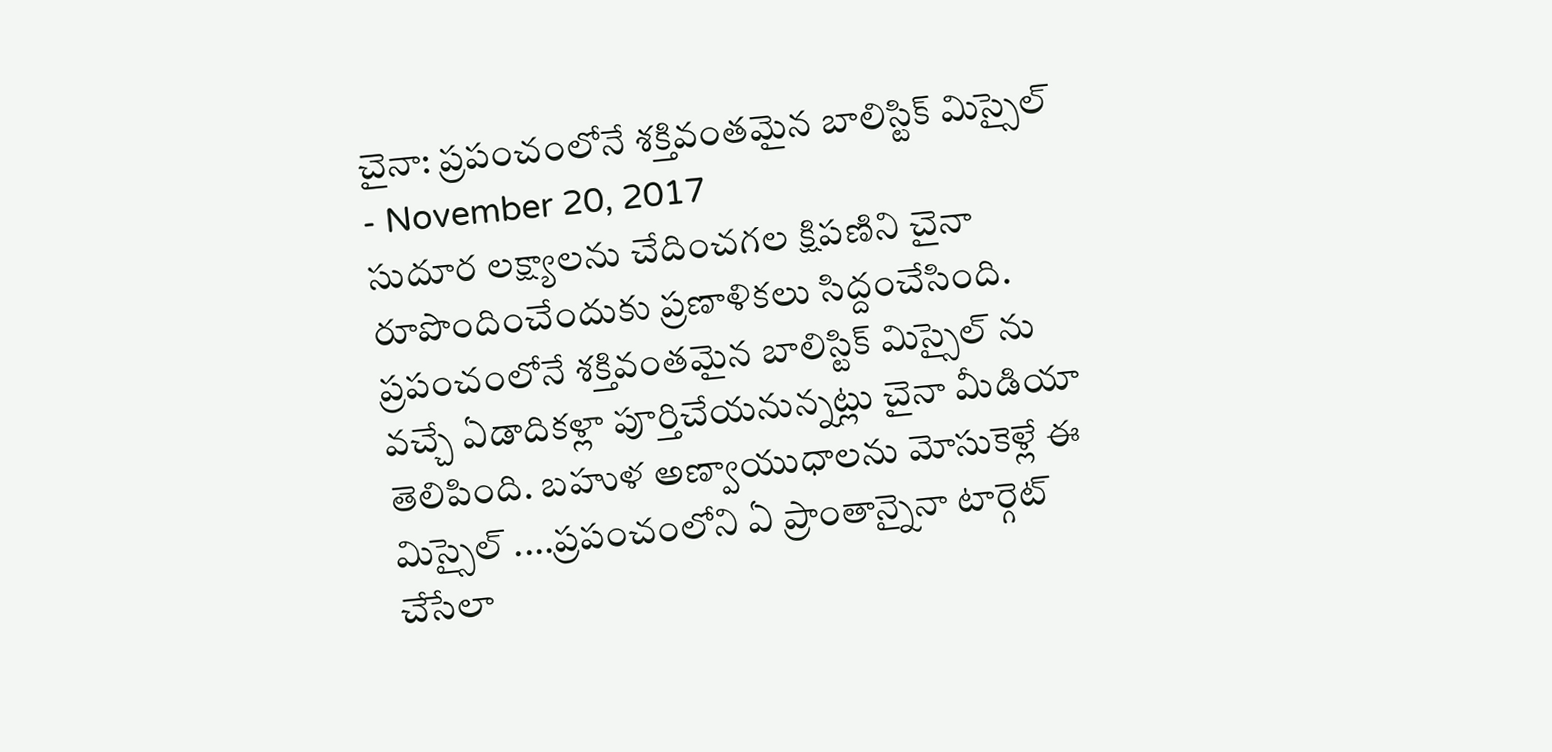చైనా: ప్రపంచంలోనే శక్తివంతమైన బాలిస్టిక్ మిస్సైల్
- November 20, 2017
సుదూర లక్ష్యాలను చేదించగల క్షిపణిని చైనా రూపొందించేందుకు ప్రణాళికలు సిద్దంచేసింది. ప్రపంచంలోనే శక్తివంతమైన బాలిస్టిక్ మిస్సైల్ ను వచ్చే ఏడాదికళ్లా పూర్తిచేయనున్నట్లు చైనా మీడియా తెలిపింది. బహుళ అణ్వాయుధాలను మోసుకెళ్లే ఈ మిస్సైల్ ....ప్రపంచంలోని ఏ ప్రాంతాన్నైనా టార్గెట్ చేసేలా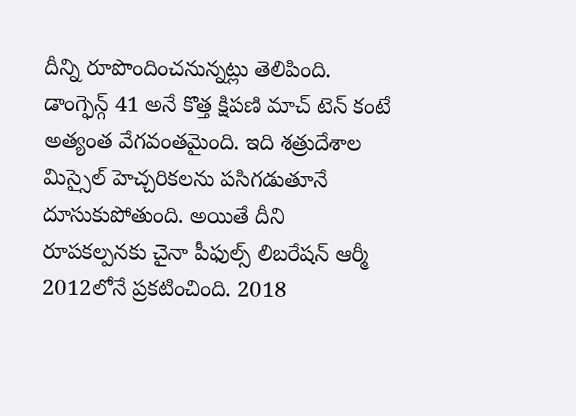దీన్ని రూపొందించనున్నట్లు తెలిపింది. డాంగ్ఫెన్గ్ 41 అనే కొత్త క్షిపణి మాచ్ టెన్ కంటే అత్యంత వేగవంతమైంది. ఇది శత్రుదేశాల మిస్సైల్ హెచ్చరికలను పసిగడుతూనే దూసుకుపోతుంది. అయితే దీని రూపకల్పనకు చైనా పీఫుల్స్ లిబరేషన్ ఆర్మీ 2012లోనే ప్రకటించింది. 2018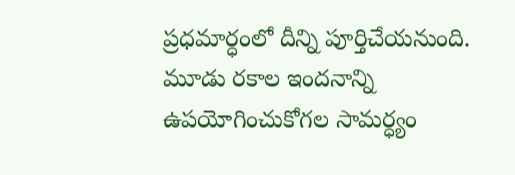ప్రధమార్ధంలో దీన్ని పూర్తిచేయనుంది. మూడు రకాల ఇందనాన్ని ఉపయోగించుకోగల సామర్ధ్యం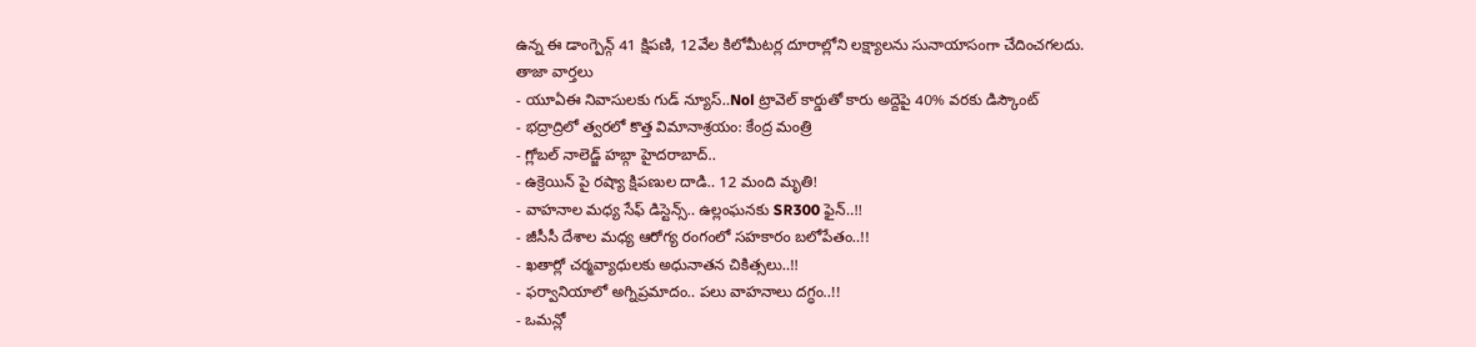ఉన్న ఈ డాంగ్పెన్గ్ 41 క్షిపణి, 12వేల కిలోమీటర్ల దూరాల్లోని లక్ష్యాలను సునాయాసంగా చేదించగలదు.
తాజా వార్తలు
- యూఏఈ నివాసులకు గుడ్ న్యూస్..Nol ట్రావెల్ కార్డుతో కారు అద్దెపై 40% వరకు డిస్కౌంట్
- భద్రాద్రిలో త్వరలో కొత్త విమానాశ్రయం: కేంద్ర మంత్రి
- గ్లోబల్ నాలెడ్జ్ హబ్గా హైదరాబాద్..
- ఉక్రెయిన్ పై రష్యా క్షిపణుల దాడి.. 12 మంది మృతి!
- వాహనాల మధ్య సేఫ్ డిస్టెన్స్.. ఉల్లంఘనకు SR300 ఫైన్..!!
- జీసీసీ దేశాల మధ్య ఆరోగ్య రంగంలో సహకారం బలోపేతం..!!
- ఖతార్లో చర్మవ్యాధులకు అధునాతన చికిత్సలు..!!
- ఫర్వానియాలో అగ్నిప్రమాదం.. పలు వాహనాలు దగ్ధం..!!
- ఒమన్లో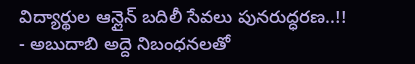విద్యార్థుల ఆన్లైన్ బదిలీ సేవలు పునరుద్ధరణ..!!
- అబుదాబి అద్దె నిబంధనలతో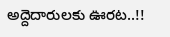అద్దెదారులకు ఊరట..!!